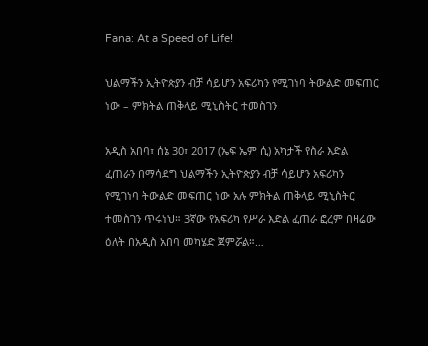Fana: At a Speed of Life!

ህልማችን ኢትዮጵያን ብቻ ሳይሆን አፍሪካን የሚገነባ ትውልድ መፍጠር ነው – ምክትል ጠቅላይ ሚኒስትር ተመስገን

አዲስ አበባ፣ ሰኔ 30፣ 2017 (ኤፍ ኤም ሲ) አካታች የስራ እድል ፈጠራን በማሳደግ ህልማችን ኢትዮጵያን ብቻ ሳይሆን አፍሪካን የሚገነባ ትውልድ መፍጠር ነው አሉ ምክትል ጠቅላይ ሚኒስትር ተመስገን ጥሩነህ። 3ኛው የአፍሪካ የሥራ እድል ፈጠራ ፎረም በዛሬው ዕለት በአዲስ አበባ መካሄድ ጀምሯል።…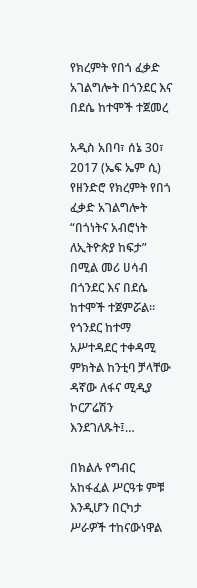የክረምት የበጎ ፈቃድ አገልግሎት በጎንደር እና በደሴ ከተሞች ተጀመረ

አዲስ አበባ፣ ሰኔ 30፣ 2017 (ኤፍ ኤም ሲ) የዘንድሮ የክረምት የበጎ ፈቃድ አገልግሎት “በጎነትና አብሮነት ለኢትዮጵያ ከፍታ” በሚል መሪ ሀሳብ በጎንደር እና በደሴ ከተሞች ተጀምሯል። የጎንደር ከተማ አሥተዳደር ተቀዳሚ ምክትል ከንቲባ ቻላቸው ዳኛው ለፋና ሚዲያ ኮርፖሬሽን እንደገለጹት፤…

በክልሉ የግብር አከፋፈል ሥርዓቱ ምቹ እንዲሆን በርካታ ሥራዎች ተከናውነዋል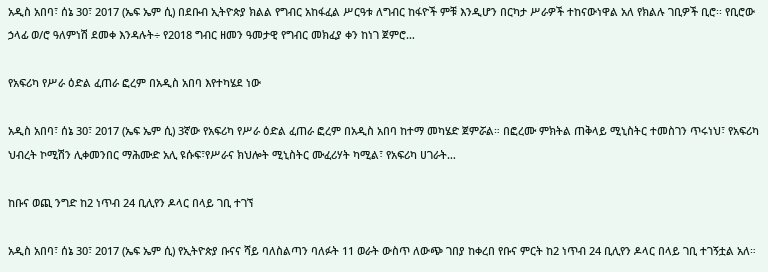አዲስ አበባ፣ ሰኔ 30፣ 2017 (ኤፍ ኤም ሲ) በደቡብ ኢትዮጵያ ክልል የግብር አከፋፈል ሥርዓቱ ለግብር ከፋዮች ምቹ እንዲሆን በርካታ ሥራዎች ተከናውነዋል አለ የክልሉ ገቢዎች ቢሮ፡፡ የቢሮው ኃላፊ ወ/ሮ ዓለምነሽ ደመቀ እንዳሉት÷ የ2018 ግብር ዘመን ዓመታዊ የግብር መክፈያ ቀን ከነገ ጀምሮ…

የአፍሪካ የሥራ ዕድል ፈጠራ ፎረም በአዲስ አበባ እየተካሄደ ነው

አዲስ አበባ፣ ሰኔ 30፣ 2017 (ኤፍ ኤም ሲ) 3ኛው የአፍሪካ የሥራ ዕድል ፈጠራ ፎረም በአዲስ አበባ ከተማ መካሄድ ጀምሯል። በፎረሙ ምክትል ጠቅላይ ሚኒስትር ተመስገን ጥሩነህ፣ የአፍሪካ ህብረት ኮሚሽን ሊቀመንበር ማሕሙድ አሊ ዩሱፍ፣የሥራና ክህሎት ሚኒስትር ሙፈሪሃት ካሚል፣ የአፍሪካ ሀገራት…

ከቡና ወጪ ንግድ ከ2 ነጥብ 24 ቢሊየን ዶላር በላይ ገቢ ተገኘ

አዲስ አበባ፣ ሰኔ 30፣ 2017 (ኤፍ ኤም ሲ) የኢትዮጵያ ቡናና ሻይ ባለስልጣን ባለፉት 11 ወራት ውስጥ ለውጭ ገበያ ከቀረበ የቡና ምርት ከ2 ነጥብ 24 ቢሊየን ዶላር በላይ ገቢ ተገኝቷል አለ።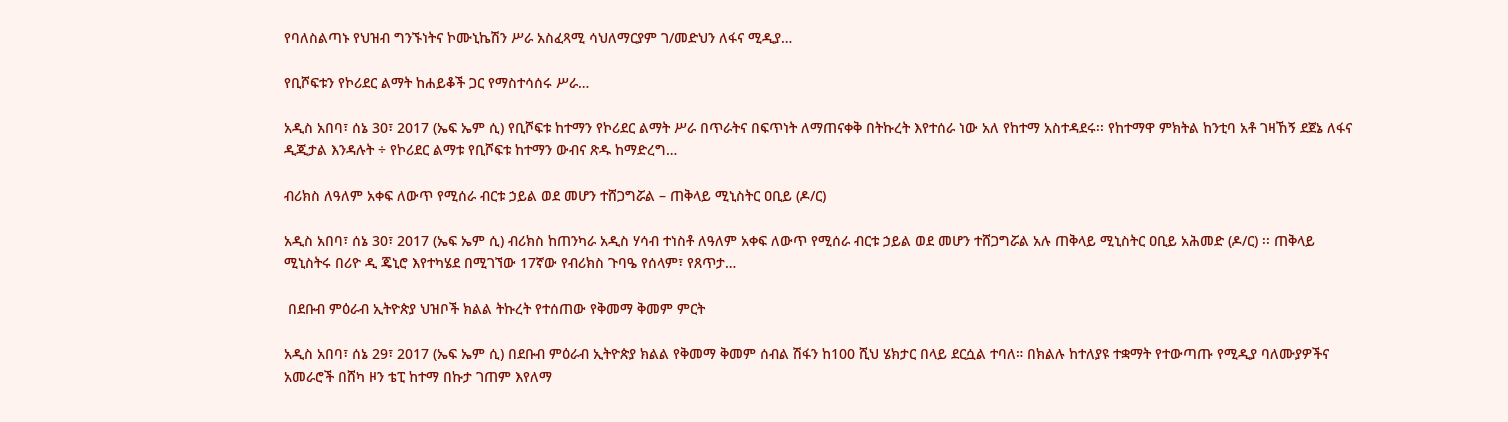የባለስልጣኑ የህዝብ ግንኙነትና ኮሙኒኬሽን ሥራ አስፈጻሚ ሳህለማርያም ገ/መድህን ለፋና ሚዲያ…

የቢሾፍቱን የኮሪደር ልማት ከሐይቆች ጋር የማስተሳሰሩ ሥራ…

አዲስ አበባ፣ ሰኔ 30፣ 2017 (ኤፍ ኤም ሲ) የቢሾፍቱ ከተማን የኮሪደር ልማት ሥራ በጥራትና በፍጥነት ለማጠናቀቅ በትኩረት እየተሰራ ነው አለ የከተማ አስተዳደሩ፡፡ የከተማዋ ምክትል ከንቲባ አቶ ገዛኸኝ ደጀኔ ለፋና ዲጂታል እንዳሉት ÷ የኮሪደር ልማቱ የቢሾፍቱ ከተማን ውብና ጽዱ ከማድረግ…

ብሪክስ ለዓለም አቀፍ ለውጥ የሚሰራ ብርቱ ኃይል ወደ መሆን ተሸጋግሯል – ጠቅላይ ሚኒስትር ዐቢይ (ዶ/ር)

አዲስ አበባ፣ ሰኔ 30፣ 2017 (ኤፍ ኤም ሲ) ብሪክስ ከጠንካራ አዲስ ሃሳብ ተነስቶ ለዓለም አቀፍ ለውጥ የሚሰራ ብርቱ ኃይል ወደ መሆን ተሸጋግሯል አሉ ጠቅላይ ሚኒስትር ዐቢይ አሕመድ (ዶ/ር) ፡፡ ጠቅላይ ሚኒስትሩ በሪዮ ዲ ጄኒሮ እየተካሄደ በሚገኘው 17ኛው የብሪክስ ጉባዔ የሰላም፣ የጸጥታ…

 በደቡብ ምዕራብ ኢትዮጵያ ህዝቦች ክልል ትኩረት የተሰጠው የቅመማ ቅመም ምርት

አዲስ አበባ፣ ሰኔ 29፣ 2017 (ኤፍ ኤም ሲ) በደቡብ ምዕራብ ኢትዮጵያ ክልል የቅመማ ቅመም ሰብል ሽፋን ከ100 ሺህ ሄክታር በላይ ደርሷል ተባለ። በክልሉ ከተለያዩ ተቋማት የተውጣጡ የሚዲያ ባለሙያዎችና አመራሮች በሸካ ዞን ቴፒ ከተማ በኩታ ገጠም እየለማ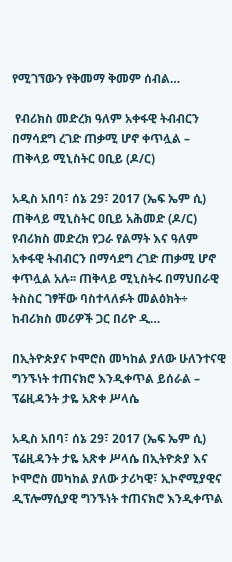የሚገኘውን የቅመማ ቅመም ሰብል…

 የብሪክስ መድረክ ዓለም አቀፋዊ ትብብርን በማሳደግ ረገድ ጠቃሚ ሆኖ ቀጥሏል – ጠቅላይ ሚኒስትር ዐቢይ (ዶ/ር)

አዲስ አበባ፣ ሰኔ 29፣ 2017 (ኤፍ ኤም ሲ) ጠቅላይ ሚኒስትር ዐቢይ አሕመድ (ዶ/ር) የብሪክስ መድረክ የጋራ የልማት እና ዓለም አቀፋዊ ትብብርን በማሳደግ ረገድ ጠቃሚ ሆኖ ቀጥሏል አሉ፡፡ ጠቅላይ ሚኒስትሩ በማህበራዊ ትስስር ገፃቸው ባስተላለፉት መልዕክት÷ ከብሪክስ መሪዎች ጋር በሪዮ ዲ…

በኢትዮጵያና ኮሞሮስ መካከል ያለው ሁለንተናዊ ግንኙነት ተጠናክሮ እንዲቀጥል ይሰራል – ፕሬዚዳንት ታዬ አጽቀ ሥላሴ

አዲስ አበባ፣ ሰኔ 29፣ 2017 (ኤፍ ኤም ሲ) ፕሬዚዳንት ታዬ አጽቀ ሥላሴ በኢትዮጵያ እና ኮሞሮስ መካከል ያለው ታሪካዊ፣ ኢኮኖሚያዊና ዲፕሎማሲያዊ ግንኙነት ተጠናክሮ እንዲቀጥል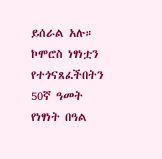ይሰራል አሉ። ኮሞሮስ ነፃነቷን የተጎናጸፈችበትን 50ኛ ዓመት የነፃነት በዓል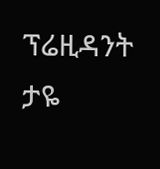ፕሬዚዳንት ታዬ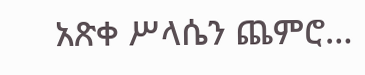አጽቀ ሥላሴን ጨምሮ…